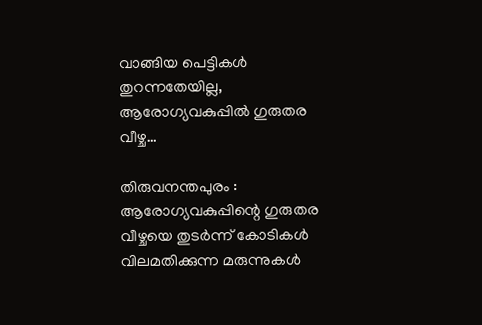വാങ്ങിയ പെട്ടികൾ തുറന്നതേയില്ല, ആരോഗ്യവകുപ്പിൽ ഗുരുതര വീഴ്ച…

തിരുവനന്തപുരം : ആരോഗ്യവകുപ്പിന്റെ ഗുരുതര വീഴ്ചയെ തുടർന്ന് കോടികൾ വിലമതിക്കുന്ന മരുന്നുകൾ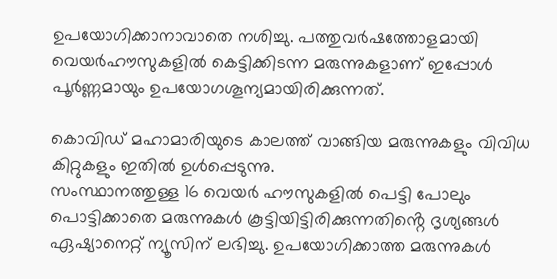ഉപയോഗിക്കാനാവാതെ നശിച്ചു. പത്തുവർഷത്തോളമായി വെയർഹൗസുകളിൽ കെട്ടിക്കിടന്ന മരുന്നുകളാണ് ഇപ്പോൾ പൂർണ്ണമായും ഉപയോഗശൂന്യമായിരിക്കുന്നത്.

കൊവിഡ് മഹാമാരിയുടെ കാലത്ത് വാങ്ങിയ മരുന്നുകളും വിവിധ കിറ്റുകളും ഇതിൽ ഉൾപ്പെടുന്നു.
സംസ്ഥാനത്തുള്ള 16 വെയർ ഹൗസുകളിൽ പെട്ടി പോലും പൊട്ടിക്കാതെ മരുന്നുകൾ കൂട്ടിയിട്ടിരിക്കുന്നതിൻ്റെ ദൃശ്യങ്ങൾ ഏഷ്യാനെറ്റ് ന്യൂസിന് ലഭിച്ചു. ഉപയോഗിക്കാത്ത മരുന്നുകൾ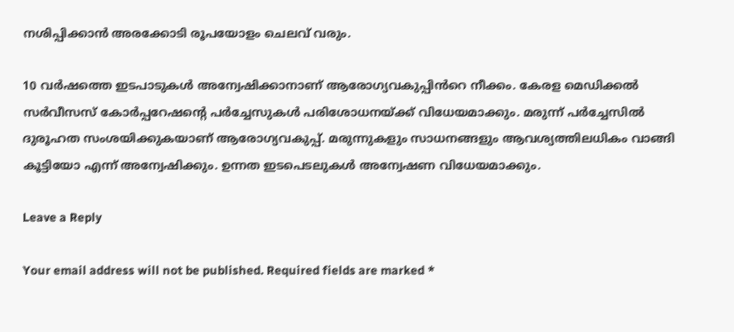നശിപ്പിക്കാൻ അരക്കോടി രൂപയോളം ചെലവ് വരും.

10 വർഷത്തെ ഇടപാടുകൾ അന്വേഷിക്കാനാണ് ആരോഗ്യവകുപ്പിൻറെ നീക്കം. കേരള മെഡിക്കൽ സർവീസസ് കോർപ്പറേഷൻ്റെ പർച്ചേസുകൾ പരിശോധനയ്ക്ക് വിധേയമാക്കും. മരുന്ന് പർച്ചേസിൽ ദുരൂഹത സംശയിക്കുകയാണ് ആരോഗ്യവകുപ്പ്. മരുന്നുകളും സാധനങ്ങളും ആവശ്യത്തിലധികം വാങ്ങി കൂട്ടിയോ എന്ന് അന്വേഷിക്കും. ഉന്നത ഇടപെടലുകൾ അന്വേഷണ വിധേയമാക്കും.

Leave a Reply

Your email address will not be published. Required fields are marked *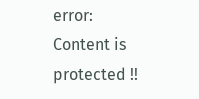error: Content is protected !!